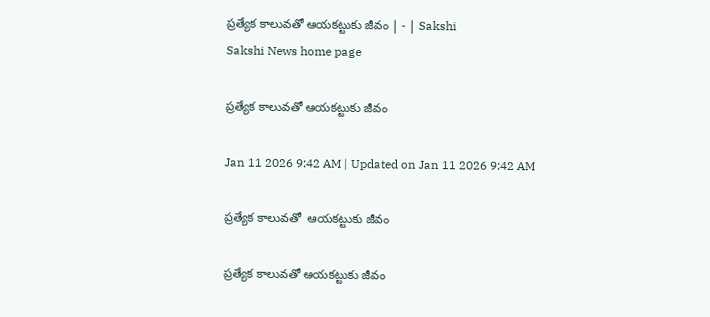ప్రత్యేక కాలువతో ఆయకట్టుకు జీవం | - | Sakshi
Sakshi News home page

ప్రత్యేక కాలువతో ఆయకట్టుకు జీవం

Jan 11 2026 9:42 AM | Updated on Jan 11 2026 9:42 AM

ప్రత్యేక కాలువతో  ఆయకట్టుకు జీవం

ప్రత్యేక కాలువతో ఆయకట్టుకు జీవం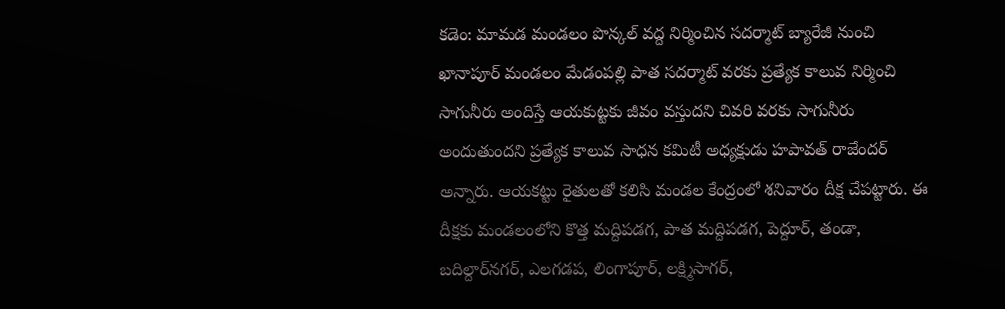కడెం: మామడ మండలం పొన్కల్‌ వద్ద నిర్మించిన సదర్మాట్‌ బ్యారేజీ నుంచి ఖానాపూర్‌ మండలం మేడంపల్లి పాత సదర్మాట్‌ వరకు ప్రత్యేక కాలువ నిర్మించి సాగునీరు అందిస్తే ఆయకుట్టకు జీవం వస్తుదని చివరి వరకు సాగునీరు అందుతుందని ప్రత్యేక కాలువ సాధన కమిటీ అధ్యక్షుడు హపావత్‌ రాజేందర్‌ అన్నారు. ఆయకట్టు రైతులతో కలిసి మండల కేంద్రంలో శనివారం దీక్ష చేపట్టారు. ఈ దీక్షకు మండలంలోని కొత్త మద్దిపడగ, పాత మద్దిపడగ, పెద్దూర్‌, తండా, బదిల్దార్‌నగర్‌, ఎలగడప, లింగాపూర్‌, లక్ష్మిసాగర్‌,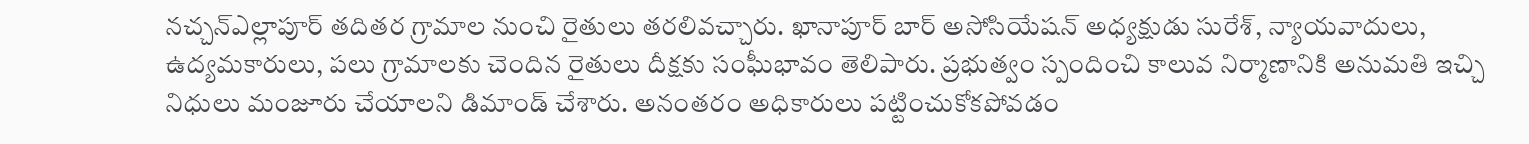నచ్చన్‌ఎల్లాపూర్‌ తదితర గ్రామాల నుంచి రైతులు తరలివచ్చారు. ఖానాపూర్‌ బార్‌ అసోసియేషన్‌ అధ్యక్షుడు సురేశ్‌, న్యాయవాదులు, ఉద్యమకారులు, పలు గ్రామాలకు చెందిన రైతులు దీక్షకు సంఘీభావం తెలిపారు. ప్రభుత్వం స్పందించి కాలువ నిర్మాణానికి అనుమతి ఇచ్చి నిధులు మంజూరు చేయాలని డిమాండ్‌ చేశారు. అనంతరం అధికారులు పట్టించుకోకపోవడం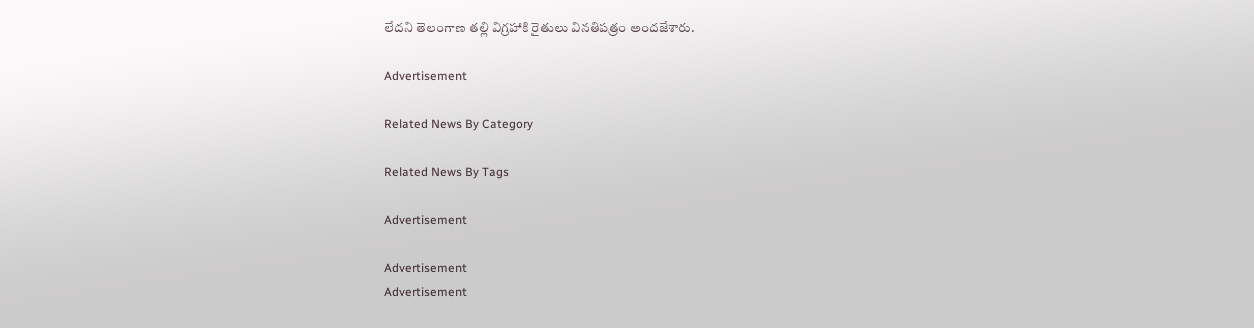లేదని తెలంగాణ తల్లి విగ్రహాకి రైతులు వినతిపత్రం అందజేశారు.

Advertisement

Related News By Category

Related News By Tags

Advertisement

Advertisement
Advertisement